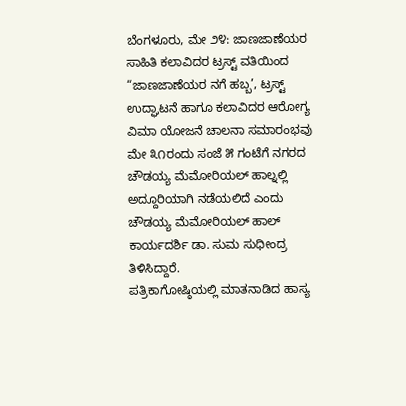ಬೆಂಗಳೂರು, ಮೇ ೨೪: ಜಾಣಜಾಣೆಯರ ಸಾಹಿತಿ ಕಲಾವಿದರ ಟ್ರಸ್ಟ್ ವತಿಯಿಂದ “ಜಾಣಜಾಣೆಯರ ನಗೆ ಹಬ್ಬ’, ಟ್ರಸ್ಟ್ ಉದ್ಘಾಟನೆ ಹಾಗೂ ಕಲಾವಿದರ ಆರೋಗ್ಯ ವಿಮಾ ಯೋಜನೆ ಚಾಲನಾ ಸಮಾರಂಭವು ಮೇ ೩೧ರಂದು ಸಂಜೆ ೫ ಗಂಟೆಗೆ ನಗರದ ಚೌಡಯ್ಯ ಮೆಮೋರಿಯಲ್ ಹಾಲ್ನಲ್ಲಿ ಅದ್ದೂರಿಯಾಗಿ ನಡೆಯಲಿದೆ ಎಂದು ಚೌಡಯ್ಯ ಮೆಮೋರಿಯಲ್ ಹಾಲ್ ಕಾರ್ಯದರ್ಶಿ ಡಾ. ಸುಮ ಸುಧೀಂದ್ರ ತಿಳಿಸಿದ್ದಾರೆ.
ಪತ್ರಿಕಾಗೋಷ್ಠಿಯಲ್ಲಿ ಮಾತನಾಡಿದ ಹಾಸ್ಯ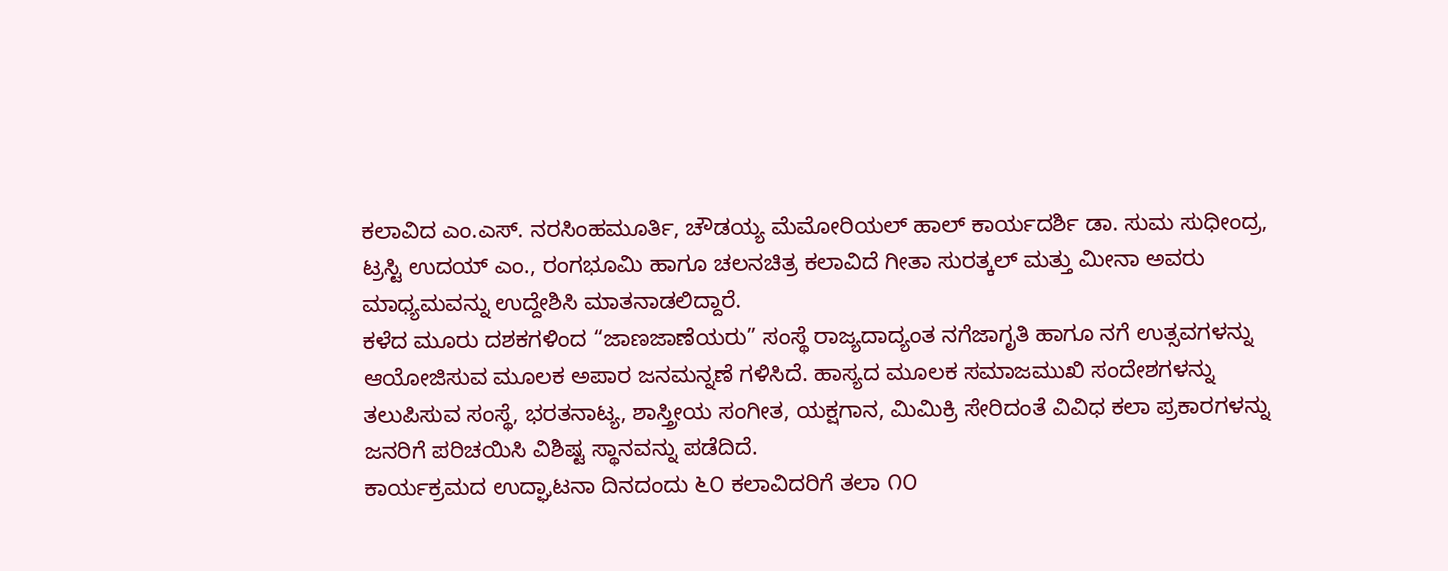ಕಲಾವಿದ ಎಂ.ಎಸ್. ನರಸಿಂಹಮೂರ್ತಿ, ಚೌಡಯ್ಯ ಮೆಮೋರಿಯಲ್ ಹಾಲ್ ಕಾರ್ಯದರ್ಶಿ ಡಾ. ಸುಮ ಸುಧೀಂದ್ರ, ಟ್ರಸ್ಟಿ ಉದಯ್ ಎಂ., ರಂಗಭೂಮಿ ಹಾಗೂ ಚಲನಚಿತ್ರ ಕಲಾವಿದೆ ಗೀತಾ ಸುರತ್ಕಲ್ ಮತ್ತು ಮೀನಾ ಅವರು ಮಾಧ್ಯಮವನ್ನು ಉದ್ದೇಶಿಸಿ ಮಾತನಾಡಲಿದ್ದಾರೆ.
ಕಳೆದ ಮೂರು ದಶಕಗಳಿಂದ “ಜಾಣಜಾಣೆಯರು” ಸಂಸ್ಥೆ ರಾಜ್ಯದಾದ್ಯಂತ ನಗೆಜಾಗೃತಿ ಹಾಗೂ ನಗೆ ಉತ್ಸವಗಳನ್ನು ಆಯೋಜಿಸುವ ಮೂಲಕ ಅಪಾರ ಜನಮನ್ನಣೆ ಗಳಿಸಿದೆ. ಹಾಸ್ಯದ ಮೂಲಕ ಸಮಾಜಮುಖಿ ಸಂದೇಶಗಳನ್ನು ತಲುಪಿಸುವ ಸಂಸ್ಥೆ, ಭರತನಾಟ್ಯ, ಶಾಸ್ತ್ರೀಯ ಸಂಗೀತ, ಯಕ್ಷಗಾನ, ಮಿಮಿಕ್ರಿ ಸೇರಿದಂತೆ ವಿವಿಧ ಕಲಾ ಪ್ರಕಾರಗಳನ್ನು ಜನರಿಗೆ ಪರಿಚಯಿಸಿ ವಿಶಿಷ್ಟ ಸ್ಥಾನವನ್ನು ಪಡೆದಿದೆ.
ಕಾರ್ಯಕ್ರಮದ ಉದ್ಘಾಟನಾ ದಿನದಂದು ೬೦ ಕಲಾವಿದರಿಗೆ ತಲಾ ೧೦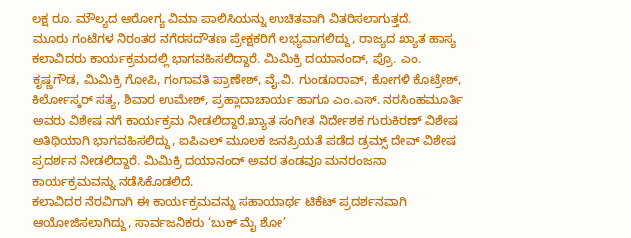ಲಕ್ಷ ರೂ. ಮೌಲ್ಯದ ಆರೋಗ್ಯ ವಿಮಾ ಪಾಲಿಸಿಯನ್ನು ಉಚಿತವಾಗಿ ವಿತರಿಸಲಾಗುತ್ತದೆ.
ಮೂರು ಗಂಟೆಗಳ ನಿರಂತರ ನಗೆರಸದೌತಣ ಪ್ರೇಕ್ಷಕರಿಗೆ ಲಭ್ಯವಾಗಲಿದ್ದು, ರಾಜ್ಯದ ಖ್ಯಾತ ಹಾಸ್ಯ ಕಲಾವಿದರು ಕಾರ್ಯಕ್ರಮದಲ್ಲಿ ಭಾಗವಹಿಸಲಿದ್ದಾರೆ. ಮಿಮಿಕ್ರಿ ದಯಾನಂದ್, ಪ್ರೊ. ಎಂ. ಕೃಷ್ಣಗೌಡ, ಮಿಮಿಕ್ರಿ ಗೋಪಿ, ಗಂಗಾವತಿ ಪ್ರಾಣೇಶ್, ವೈ.ವಿ. ಗುಂಡೂರಾವ್, ಕೋಗಳಿ ಕೊಟ್ರೇಶ್, ಕಿರ್ಲೋಸ್ಕರ್ ಸತ್ಯ, ಶಿವಾರ ಉಮೇಶ್, ಪ್ರಹ್ಲಾದಾಚಾರ್ಯ ಹಾಗೂ ಎಂ.ಎಸ್. ನರಸಿಂಹಮೂರ್ತಿ ಅವರು ವಿಶೇಷ ನಗೆ ಕಾರ್ಯಕ್ರಮ ನೀಡಲಿದ್ದಾರೆ.ಖ್ಯಾತ ಸಂಗೀತ ನಿರ್ದೇಶಕ ಗುರುಕಿರಣ್ ವಿಶೇಷ ಅತಿಥಿಯಾಗಿ ಭಾಗವಹಿಸಲಿದ್ದು, ಐಪಿಎಲ್ ಮೂಲಕ ಜನಪ್ರಿಯತೆ ಪಡೆದ ಡ್ರಮ್ಸ್ ದೇವ್ ವಿಶೇಷ ಪ್ರದರ್ಶನ ನೀಡಲಿದ್ದಾರೆ. ಮಿಮಿಕ್ರಿ ದಯಾನಂದ್ ಅವರ ತಂಡವೂ ಮನರಂಜನಾ ಕಾರ್ಯಕ್ರಮವನ್ನು ನಡೆಸಿಕೊಡಲಿದೆ.
ಕಲಾವಿದರ ನೆರವಿಗಾಗಿ ಈ ಕಾರ್ಯಕ್ರಮವನ್ನು ಸಹಾಯಾರ್ಥ ಟಿಕೆಟ್ ಪ್ರದರ್ಶನವಾಗಿ ಆಯೋಜಿಸಲಾಗಿದ್ದು, ಸಾರ್ವಜನಿಕರು ‘ಬುಕ್ ಮೈ ಶೋ’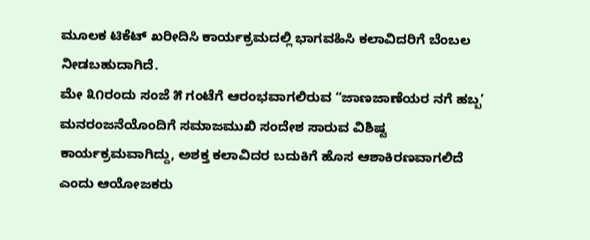ಮೂಲಕ ಟಿಕೆಟ್ ಖರೀದಿಸಿ ಕಾರ್ಯಕ್ರಮದಲ್ಲಿ ಭಾಗವಹಿಸಿ ಕಲಾವಿದರಿಗೆ ಬೆಂಬಲ ನೀಡಬಹುದಾಗಿದೆ.
ಮೇ ೩೧ರಂದು ಸಂಜೆ ೫ ಗಂಟೆಗೆ ಆರಂಭವಾಗಲಿರುವ “ಜಾಣಜಾಣೆಯರ ನಗೆ ಹಬ್ಬ’ ಮನರಂಜನೆಯೊಂದಿಗೆ ಸಮಾಜಮುಖಿ ಸಂದೇಶ ಸಾರುವ ವಿಶಿಷ್ಟ ಕಾರ್ಯಕ್ರಮವಾಗಿದ್ದು, ಅಶಕ್ತ ಕಲಾವಿದರ ಬದುಕಿಗೆ ಹೊಸ ಆಶಾಕಿರಣವಾಗಲಿದೆ ಎಂದು ಆಯೋಜಕರು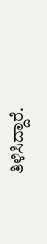ತಿಳಿಸಿದ್ದಾರೆ.